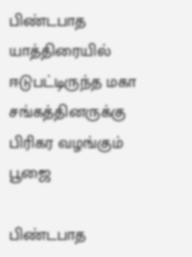பிண்டபாத யாத்திரையில் ஈடுபட்டிருந்த மகா சங்கத்தினருக்கு பிரிகர வழங்கும் பூஜை

பிண்டபாத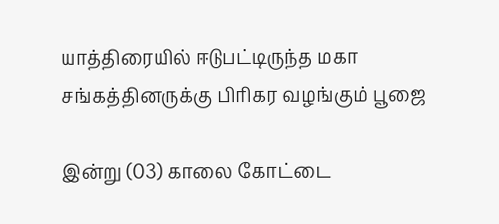யாத்திரையில் ஈடுபட்டிருந்த மகா சங்கத்தினருக்கு பிரிகர வழங்கும் பூஜை

இன்று (03) காலை கோட்டை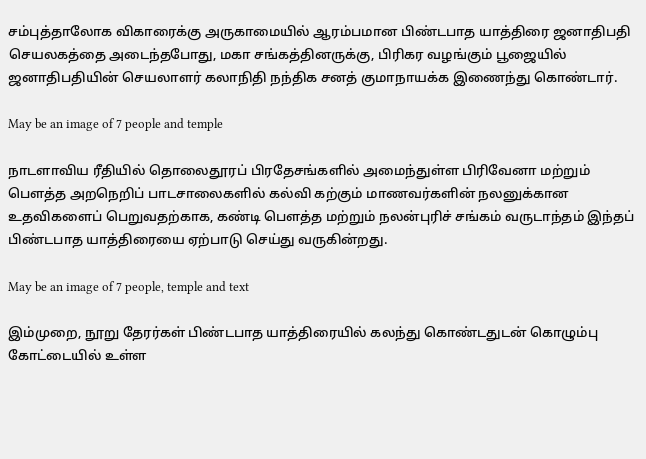சம்புத்தாலோக விகாரைக்கு அருகாமையில் ஆரம்பமான பிண்டபாத யாத்திரை ஜனாதிபதி செயலகத்தை அடைந்தபோது, மகா சங்கத்தினருக்கு, பிரிகர வழங்கும் பூஜையில் ஜனாதிபதியின் செயலாளர் கலாநிதி நந்திக சனத் குமாநாயக்க இணைந்து கொண்டார்.

May be an image of 7 people and temple

நாடளாவிய ரீதியில் தொலைதூரப் பிரதேசங்களில் அமைந்துள்ள பிரிவேனா மற்றும் பௌத்த அறநெறிப் பாடசாலைகளில் கல்வி கற்கும் மாணவர்களின் நலனுக்கான உதவிகளைப் பெறுவதற்காக, கண்டி பௌத்த மற்றும் நலன்புரிச் சங்கம் வருடாந்தம் இந்தப் பிண்டபாத யாத்திரையை ஏற்பாடு செய்து வருகின்றது.

May be an image of 7 people, temple and text

இம்முறை, நூறு தேரர்கள் பிண்டபாத யாத்திரையில் கலந்து கொண்டதுடன் கொழும்பு கோட்டையில் உள்ள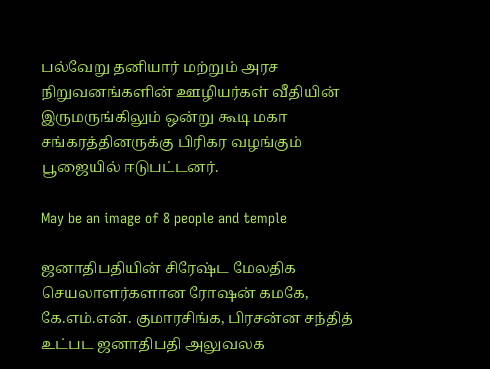பல்வேறு தனியார் மற்றும் அரச நிறுவனங்களின் ஊழியர்கள் வீதியின் இருமருங்கிலும் ஒன்று கூடி மகா சங்கரத்தினருக்கு பிரிகர வழங்கும் பூஜையில் ஈடுபட்டனர்.

May be an image of 8 people and temple

ஜனாதிபதியின் சிரேஷ்ட மேலதிக செயலாளர்களான ரோஷன் கமகே, கே.எம்.என். குமாரசிங்க, பிரசன்ன சந்தித் உட்பட ஜனாதிபதி அலுவலக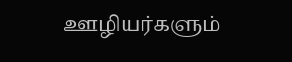ஊழியர்களும்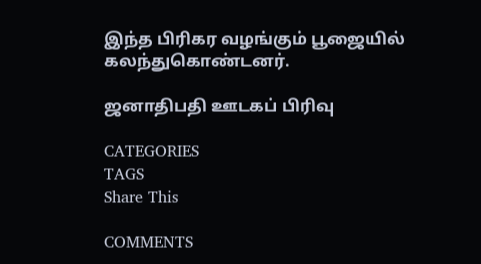இந்த பிரிகர வழங்கும் பூஜையில் கலந்துகொண்டனர்.

ஜனாதிபதி ஊடகப் பிரிவு

CATEGORIES
TAGS
Share This

COMMENTS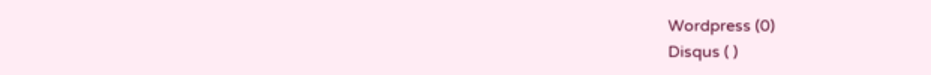Wordpress (0)
Disqus ( )